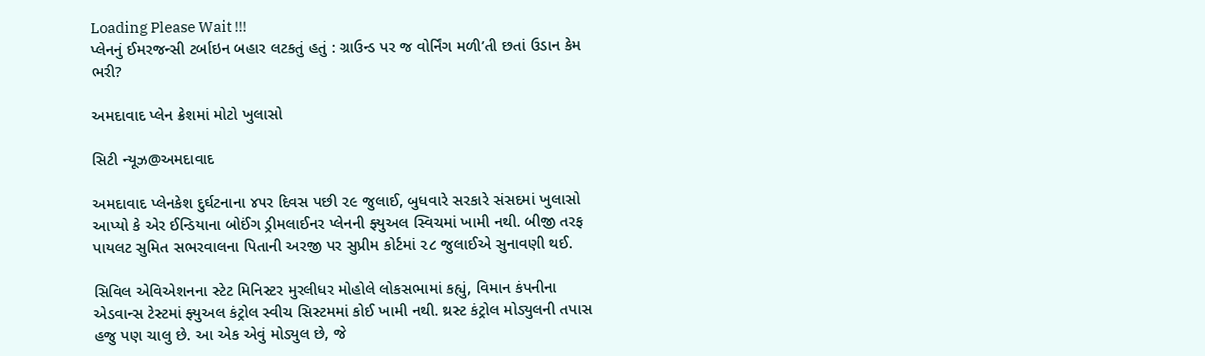Loading Please Wait !!!
પ્લેનનું ઈમરજન્સી ટર્બાઇન બહાર લટકતું હતું : ગ્રાઉન્ડ પર જ વોર્નિંગ મળી’તી છતાં ઉડાન કેમ ભરી?

અમદાવાદ પ્લેન ક્રેશમાં મોટો ખુલાસો

સિટી ન્યૂઝ@અમદાવાદ

અમદાવાદ પ્લેનકેશ દુર્ઘટનાના ૪૫ર દિવસ પછી ૨૯ જુલાઈ, બુધવારે સરકારે સંસદમાં ખુલાસો આપ્યો કે એર ઈન્ડિયાના બોઈંગ ડ્રીમલાઈનર પ્લેનની ફ્યુઅલ સ્વિચમાં ખામી નથી. બીજી તરફ પાયલટ સુમિત સભરવાલના પિતાની અરજી પર સુપ્રીમ કોર્ટમાં ૨૮ જુલાઈએ સુનાવણી થઈ.

સિવિલ એવિએશનના સ્ટેટ મિનિસ્ટર મુરલીધર મોહોલે લોકસભામાં કહ્યું, વિમાન કંપનીના એડવાન્સ ટેસ્ટમાં ફ્યુઅલ કંટ્રોલ સ્વીચ સિસ્ટમમાં કોઈ ખામી નથી. થ્રસ્ટ કંટ્રોલ મોડ્યુલની તપાસ હજુ પણ ચાલુ છે. આ એક એવું મોડ્યુલ છે, જે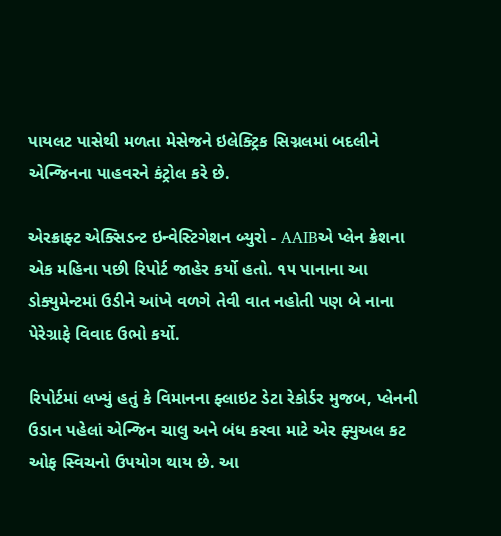પાયલટ પાસેથી મળતા મેસેજને ઇલેક્ટ્રિક સિગ્નલમાં બદલીને એન્જિનના પાહવરને કંટ્રોલ કરે છે.

એરક્રાફ્ટ એક્સિડન્ટ ઇન્વેસ્ટિગેશન બ્યુરો - AAIBએ પ્લેન ક્રેશના એક મહિના પછી રિપોર્ટ જાહેર કર્યો હતો. ૧૫ પાનાના આ ડોક્યુમેન્ટમાં ઉડીને આંખે વળગે તેવી વાત નહોતી પણ બે નાના પેરેગ્રાફે વિવાદ ઉભો કર્યો.

રિપોર્ટમાં લખ્યું હતું કે વિમાનના ફ્લાઇટ ડેટા રેકોર્ડર મુજબ, પ્લેનની ઉડાન પહેલાં એન્જિન ચાલુ અને બંધ કરવા માટે એર ફ્યુઅલ કટ ઓફ સ્વિચનો ઉપયોગ થાય છે. આ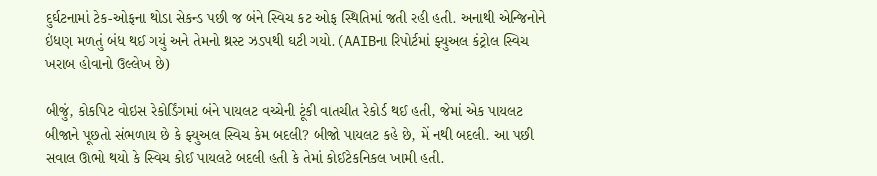દુર્ઘટનામાં ટેક-ઓફના થોડા સેકન્ડ પછી જ બંને સ્વિચ કટ ઓફ સ્થિતિમાં જતી રહી હતી. અનાથી એન્જિનોને ઇંધણ મળતું બંધ થઈ ગયું અને તેમનો થ્રસ્ટ ઝડપથી ઘટી ગયો.(AAIBના રિપોર્ટમાં ફ્યુઅલ કંટ્રોલ સ્વિચ ખરાબ હોવાનો ઉલ્લેખ છે)

બીજું, કોકપિટ વોઇસ રેકોર્ડિંગમાં બંને પાયલટ વચ્ચેની ટૂંકી વાતચીત રેકોર્ડ થઈ હતી, જેમાં એક પાયલટ બીજાને પૂછતો સંભળાય છે કે ફ્યુઅલ સ્વિચ કેમ બદલી? બીજો પાયલટ કહે છે, મેં નથી બદલી. આ પછી સવાલ ઊભો થયો કે સ્વિચ કોઈ પાયલટે બદલી હતી કે તેમાં કોઈટેકનિકલ ખામી હતી.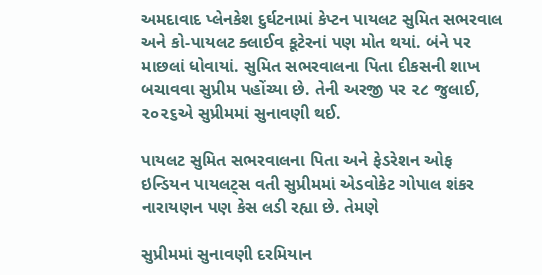અમદાવાદ પ્લેનકેશ દુર્ઘટનામાં કેપ્ટન પાયલટ સુમિત સભરવાલ અને કો-પાયલટ ક્લાઈવ કૂટેરનાં પણ મોત થયાં. બંને પર માછલાં ધોવાયાં. સુમિત સભરવાલના પિતા દીકસની શાખ બચાવવા સુપ્રીમ પહોંચ્યા છે. તેની અરજી પર ૨૮ જુલાઈ, ૨૦૨૬એ સુપ્રીમમાં સુનાવણી થઈ.

પાયલટ સુમિત સભરવાલના પિતા અને ફેડરેશન ઓફ ઇન્ડિયન પાયલટ્સ વતી સુપ્રીમમાં એડવોકેટ ગોપાલ શંકર નારાયણન પણ કેસ લડી રહ્યા છે. તેમણે

સુપ્રીમમાં સુનાવણી દરમિયાન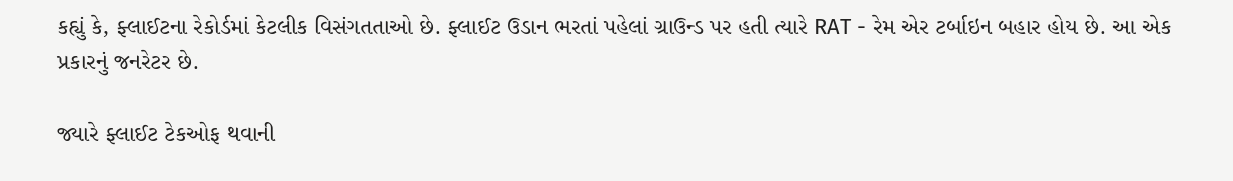કહ્યું કે, ફ્લાઈટના રેકોર્ડમાં કેટલીક વિસંગતતાઓ છે. ફ્લાઈટ ઉડાન ભરતાં પહેલાં ગ્રાઉન્ડ પર હતી ત્યારે RAT - રેમ એર ટર્બાઇન બહાર હોય છે. આ એક પ્રકારનું જનરેટર છે.

જ્યારે ફ્લાઈટ ટેકઓફ થવાની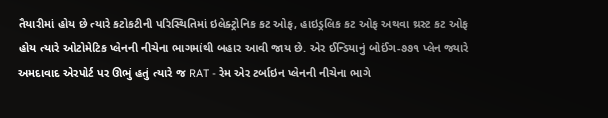તૈયારીમાં હોય છે ત્યારે કટોકટીની પરિસ્થિતિમાં ઇલેક્ટ્રોનિક કટ ઓફ, હાઇડ્રલિક કટ ઓફ અથવા થ્રસ્ટ કટ ઓફ હોય ત્યારે ઓટોમેટિક પ્લેનની નીચેના ભાગમાંથી બહાર આવી જાય છે. એર ઈન્ડિયાનું બોઈંગ-૭૭૧ પ્લેન જ્યારે અમદાવાદ એરપોર્ટ પર ઊભું હતું ત્યારે જ RAT - રેમ એર ટર્બાઇન પ્લેનની નીચેના ભાગે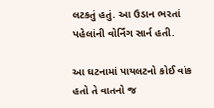લટકતું હતું. આ ઉડાન ભરતાં પહેલાંની વોર્નિંગ સાર્ન હતી.

આ ઘટનામાં પાયલટનો કોઈ વાંક હતો તે વાતનો જ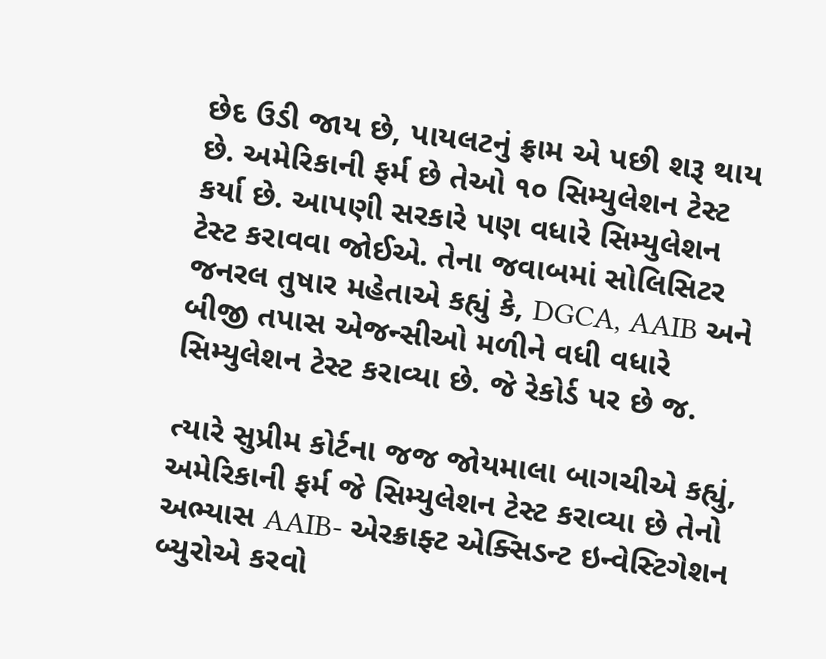છેદ ઉડી જાય છે, પાયલટનું ફ્રામ એ પછી શરૂ થાય છે. અમેરિકાની ફર્મ છે તેઓ ૧૦ સિમ્યુલેશન ટેસ્ટ કર્યા છે. આપણી સરકારે પણ વધારે સિમ્યુલેશન ટેસ્ટ કરાવવા જોઈએ. તેના જવાબમાં સોલિસિટર જનરલ તુષાર મહેતાએ કહ્યું કે, DGCA, AAIB અને બીજી તપાસ એજન્સીઓ મળીને વધી વધારે સિમ્યુલેશન ટેસ્ટ કરાવ્યા છે. જે રેકોર્ડ પર છે જ.

ત્યારે સુપ્રીમ કોર્ટના જજ જોયમાલા બાગચીએ કહ્યું, અમેરિકાની ફર્મ જે સિમ્યુલેશન ટેસ્ટ કરાવ્યા છે તેનો અભ્યાસ AAIB- એરક્રાફ્ટ એક્સિડન્ટ ઇન્વેસ્ટિગેશન બ્યુરોએ કરવો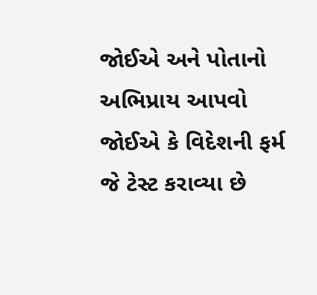જોઈએ અને પોતાનો અભિપ્રાય આપવો જોઈએ કે વિદેશની ફર્મ જે ટેસ્ટ કરાવ્યા છે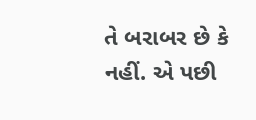તે બરાબર છે કે નહીં. એ પછી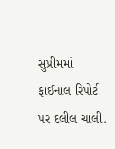સુપ્રીમમાં ફાઈનાલ રિપોર્ટ પર દલીલ ચાલી.